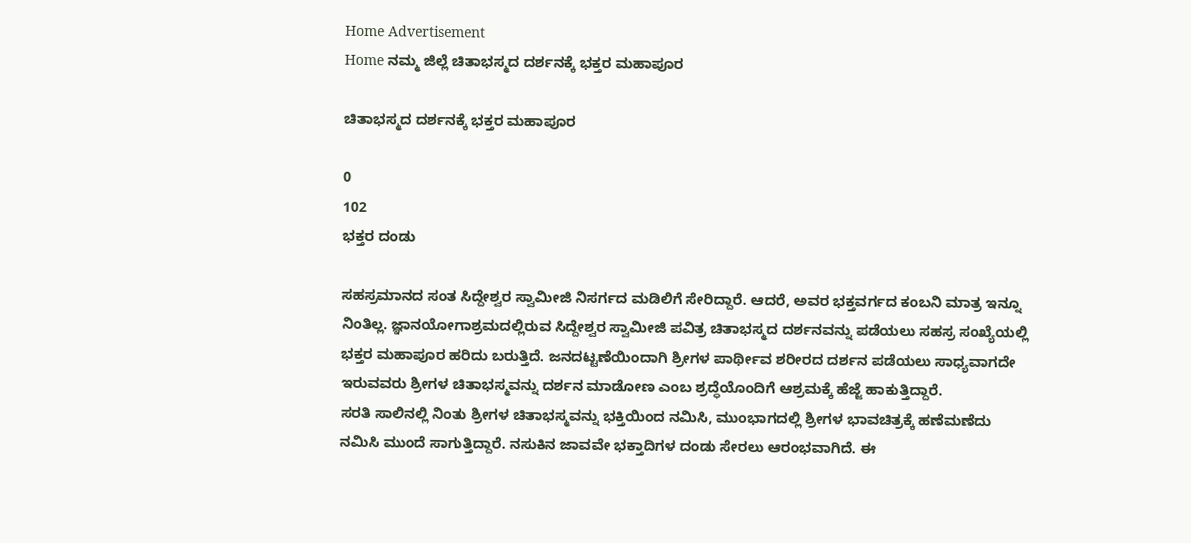Home Advertisement
Home ನಮ್ಮ ಜಿಲ್ಲೆ ಚಿತಾಭಸ್ಮದ ದರ್ಶನಕ್ಕೆ ಭಕ್ತರ ಮಹಾಪೂರ

ಚಿತಾಭಸ್ಮದ ದರ್ಶನಕ್ಕೆ ಭಕ್ತರ ಮಹಾಪೂರ

0
102
ಭಕ್ತರ ದಂಡು

ಸಹಸ್ರಮಾನದ ಸಂತ ಸಿದ್ದೇಶ್ವರ ಸ್ವಾಮೀಜಿ ನಿಸರ್ಗದ ಮಡಿಲಿಗೆ ಸೇರಿದ್ದಾರೆ. ಆದರೆ, ಅವರ ಭಕ್ತವರ್ಗದ ಕಂಬನಿ ಮಾತ್ರ ಇನ್ನೂ ನಿಂತಿಲ್ಲ. ಜ್ಞಾನಯೋಗಾಶ್ರಮದಲ್ಲಿರುವ ಸಿದ್ದೇಶ್ವರ ಸ್ವಾಮೀಜಿ ಪವಿತ್ರ ಚಿತಾಭಸ್ಮದ ದರ್ಶನವನ್ನು ಪಡೆಯಲು ಸಹಸ್ರ ಸಂಖ್ಯೆಯಲ್ಲಿ ಭಕ್ತರ ಮಹಾಪೂರ ಹರಿದು ಬರುತ್ತಿದೆ. ಜನದಟ್ಟಣೆಯಿಂದಾಗಿ ಶ್ರೀಗಳ ಪಾರ್ಥೀವ ಶರೀರದ ದರ್ಶನ ಪಡೆಯಲು ಸಾಧ್ಯವಾಗದೇ ಇರುವವರು ಶ್ರೀಗಳ ಚಿತಾಭಸ್ಮವನ್ನು ದರ್ಶನ ಮಾಡೋಣ ಎಂಬ ಶ್ರದ್ಧೆಯೊಂದಿಗೆ ಆಶ್ರಮಕ್ಕೆ ಹೆಜ್ಜೆ ಹಾಕುತ್ತಿದ್ದಾರೆ.
ಸರತಿ ಸಾಲಿನಲ್ಲಿ ನಿಂತು ಶ್ರೀಗಳ ಚಿತಾಭಸ್ಮವನ್ನು ಭಕ್ತಿಯಿಂದ ನಮಿಸಿ, ಮುಂಭಾಗದಲ್ಲಿ ಶ್ರೀಗಳ ಭಾವಚಿತ್ರಕ್ಕೆ ಹಣೆಮಣೆದು ನಮಿಸಿ ಮುಂದೆ ಸಾಗುತ್ತಿದ್ದಾರೆ. ನಸುಕಿನ ಜಾವವೇ ಭಕ್ತಾದಿಗಳ ದಂಡು ಸೇರಲು ಆರಂಭವಾಗಿದೆ. ಈ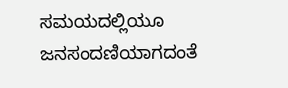ಸಮಯದಲ್ಲಿಯೂ ಜನಸಂದಣಿಯಾಗದಂತೆ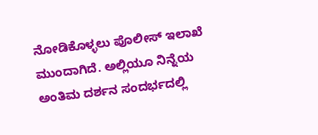ನೋಡಿಕೊಳ್ಳಲು ಪೊಲೀಸ್ ಇಲಾಖೆ ಮುಂದಾಗಿದೆ. ಅಲ್ಲಿಯೂ ನಿನ್ನೆಯ ಅಂತಿಮ ದರ್ಶನ ಸಂದರ್ಭದಲ್ಲಿ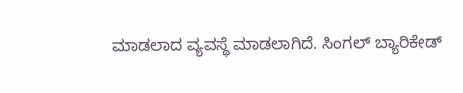ಮಾಡಲಾದ ವ್ಯವಸ್ಥೆ ಮಾಡಲಾಗಿದೆ. ಸಿಂಗಲ್ ಬ್ಯಾರಿಕೇಡ್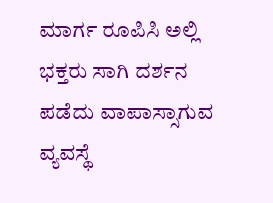ಮಾರ್ಗ ರೂಪಿಸಿ ಅಲ್ಲಿ ಭಕ್ತರು ಸಾಗಿ ದರ್ಶನ ಪಡೆದು ವಾಪಾಸ್ಸಾಗುವ ವ್ಯವಸ್ಥೆ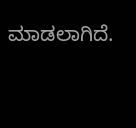ಮಾಡಲಾಗಿದೆ.